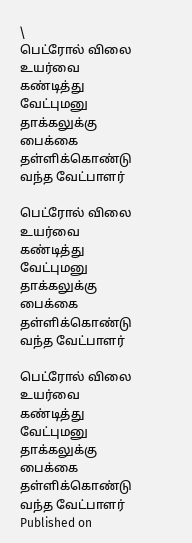\
பெட்ரோல் விலை உயர்வை கண்டித்து வேட்புமனு தாக்கலுக்கு பைக்கை தள்ளிக்கொண்டு வந்த வேட்பாளர்

பெட்ரோல் விலை உயர்வை கண்டித்து வேட்புமனு தாக்கலுக்கு பைக்கை தள்ளிக்கொண்டு வந்த வேட்பாளர்

பெட்ரோல் விலை உயர்வை கண்டித்து வேட்புமனு தாக்கலுக்கு பைக்கை தள்ளிக்கொண்டு வந்த வேட்பாளர்
Published on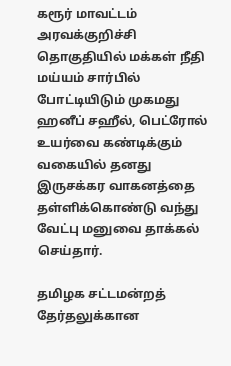கரூர் மாவட்டம் அரவக்குறிச்சி தொகுதியில் மக்கள் நீதி மய்யம் சார்பில் போட்டியிடும் முகமது ஹனீப் சஹீல், பெட்ரோல் உயர்வை கண்டிக்கும் வகையில் தனது இருசக்கர வாகனத்தை தள்ளிக்கொண்டு வந்து வேட்பு மனுவை தாக்கல் செய்தார்.

தமிழக சட்டமன்றத் தேர்தலுக்கான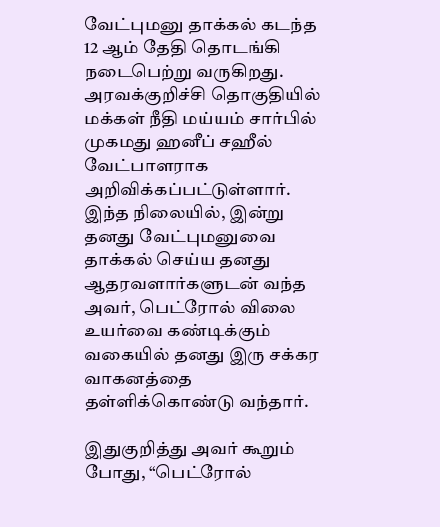வேட்புமனு தாக்கல் கடந்த 12 ஆம் தேதி தொடங்கி நடைபெற்று வருகிறது. அரவக்குறிச்சி தொகுதியில் மக்கள் நீதி மய்யம் சார்பில் முகமது ஹனீப் சஹீல் வேட்பாளராக அறிவிக்கப்பட்டுள்ளார். இந்த நிலையில், இன்று தனது வேட்புமனுவை தாக்கல் செய்ய தனது ஆதரவளார்களுடன் வந்த அவர், பெட்ரோல் விலை உயர்வை கண்டிக்கும் வகையில் தனது இரு சக்கர வாகனத்தை தள்ளிக்கொண்டு வந்தார்.

இதுகுறித்து அவர் கூறும் போது, “பெட்ரோல்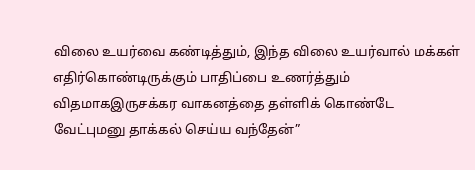விலை உயர்வை கண்டித்தும், இந்த விலை உயர்வால் மக்கள் எதிர்கொண்டிருக்கும் பாதிப்பை உணர்த்தும் விதமாகஇருசக்கர வாகனத்தை தள்ளிக் கொண்டே வேட்புமனு தாக்கல் செய்ய வந்தேன்”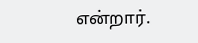என்றார்.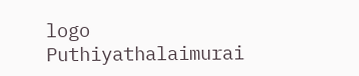logo
Puthiyathalaimurai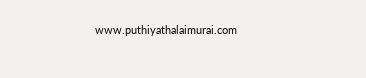www.puthiyathalaimurai.com